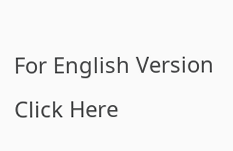For English Version Click Here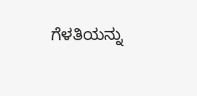ಗೆಳತಿಯನ್ನು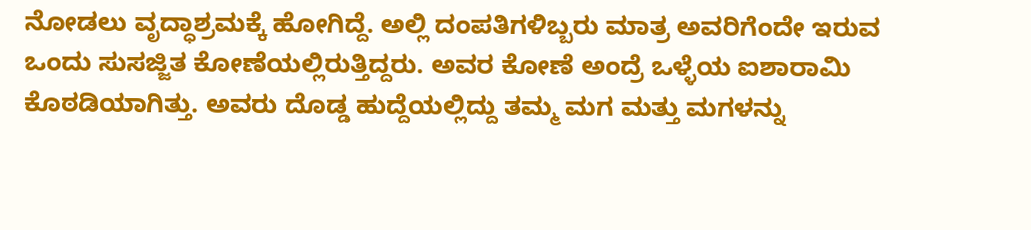ನೋಡಲು ವೃದ್ಧಾಶ್ರಮಕ್ಕೆ ಹೋಗಿದ್ದೆ. ಅಲ್ಲಿ ದಂಪತಿಗಳಿಬ್ಬರು ಮಾತ್ರ ಅವರಿಗೆಂದೇ ಇರುವ ಒಂದು ಸುಸಜ್ಜಿತ ಕೋಣೆಯಲ್ಲಿರುತ್ತಿದ್ದರು. ಅವರ ಕೋಣೆ ಅಂದ್ರೆ ಒಳ್ಳೆಯ ಐಶಾರಾಮಿ ಕೊಠಡಿಯಾಗಿತ್ತು. ಅವರು ದೊಡ್ಡ ಹುದ್ದೆಯಲ್ಲಿದ್ದು ತಮ್ಮ ಮಗ ಮತ್ತು ಮಗಳನ್ನು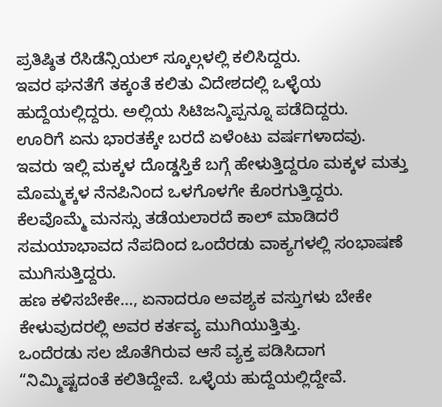ಪ್ರತಿಷ್ಠಿತ ರೆಸಿಡೆನ್ಸಿಯಲ್ ಸ್ಕೂಲ್ಗಳಲ್ಲಿ ಕಲಿಸಿದ್ದರು.
ಇವರ ಘನತೆಗೆ ತಕ್ಕಂತೆ ಕಲಿತು ವಿದೇಶದಲ್ಲಿ ಒಳ್ಳೆಯ ಹುದ್ದೆಯಲ್ಲಿದ್ದರು. ಅಲ್ಲಿಯ ಸಿಟಿಜನ್ಶಿಪ್ಪನ್ನೂ ಪಡೆದಿದ್ದರು.
ಊರಿಗೆ ಏನು ಭಾರತಕ್ಕೇ ಬರದೆ ಏಳೆಂಟು ವರ್ಷಗಳಾದವು. ಇವರು ಇಲ್ಲಿ ಮಕ್ಕಳ ದೊಡ್ಡಸ್ತಿಕೆ ಬಗ್ಗೆ ಹೇಳುತ್ತಿದ್ದರೂ ಮಕ್ಕಳ ಮತ್ತು ಮೊಮ್ಮಕ್ಕಳ ನೆನಪಿನಿಂದ ಒಳಗೊಳಗೇ ಕೊರಗುತ್ತಿದ್ದರು. ಕೆಲವೊಮ್ಮೆ ಮನಸ್ಸು ತಡೆಯಲಾರದೆ ಕಾಲ್ ಮಾಡಿದರೆ ಸಮಯಾಭಾವದ ನೆಪದಿಂದ ಒಂದೆರಡು ವಾಕ್ಯಗಳಲ್ಲಿ ಸಂಭಾಷಣೆ ಮುಗಿಸುತ್ತಿದ್ದರು.
ಹಣ ಕಳಿಸಬೇಕೇ…, ಏನಾದರೂ ಅವಶ್ಯಕ ವಸ್ತುಗಳು ಬೇಕೇ ಕೇಳುವುದರಲ್ಲಿ ಅವರ ಕರ್ತವ್ಯ ಮುಗಿಯುತ್ತಿತ್ತು.
ಒಂದೆರಡು ಸಲ ಜೊತೆಗಿರುವ ಆಸೆ ವ್ಯಕ್ತ ಪಡಿಸಿದಾಗ “ನಿಮ್ಮಿಷ್ಟದಂತೆ ಕಲಿತಿದ್ದೇವೆ. ಒಳ್ಳೆಯ ಹುದ್ದೆಯಲ್ಲಿದ್ದೇವೆ.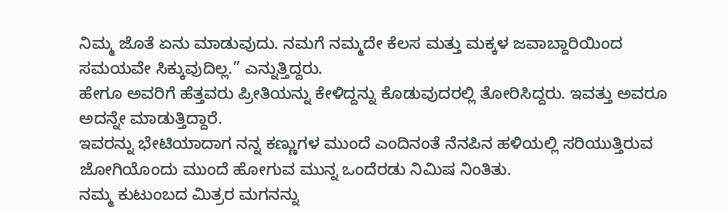ನಿಮ್ಮ ಜೊತೆ ಏನು ಮಾಡುವುದು. ನಮಗೆ ನಮ್ಮದೇ ಕೆಲಸ ಮತ್ತು ಮಕ್ಕಳ ಜವಾಬ್ದಾರಿಯಿಂದ ಸಮಯವೇ ಸಿಕ್ಕುವುದಿಲ್ಲ.” ಎನ್ನುತ್ತಿದ್ದರು.
ಹೇಗೂ ಅವರಿಗೆ ಹೆತ್ತವರು ಪ್ರೀತಿಯನ್ನು ಕೇಳಿದ್ದನ್ನು ಕೊಡುವುದರಲ್ಲಿ ತೋರಿಸಿದ್ದರು. ಇವತ್ತು ಅವರೂ ಅದನ್ನೇ ಮಾಡುತ್ತಿದ್ದಾರೆ.
ಇವರನ್ನು ಭೇಟಿಯಾದಾಗ ನನ್ನ ಕಣ್ಣುಗಳ ಮುಂದೆ ಎಂದಿನಂತೆ ನೆನಪಿನ ಹಳಿಯಲ್ಲಿ ಸರಿಯುತ್ತಿರುವ ಜೋಗಿಯೊಂದು ಮುಂದೆ ಹೋಗುವ ಮುನ್ನ ಒಂದೆರಡು ನಿಮಿಷ ನಿಂತಿತು.
ನಮ್ಮ ಕುಟುಂಬದ ಮಿತ್ರರ ಮಗನನ್ನು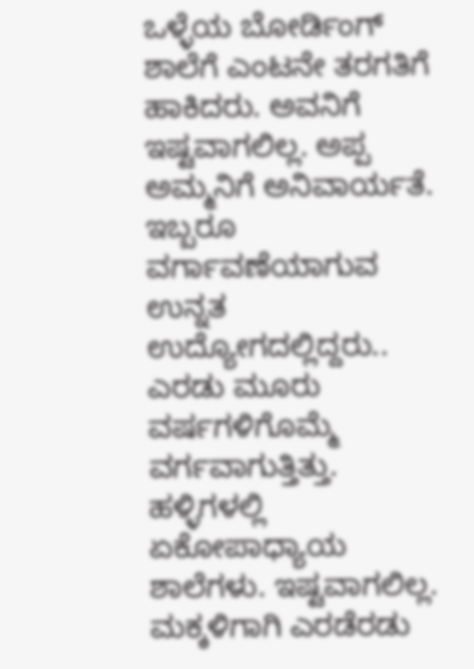ಒಳ್ಳೆಯ ಬೋರ್ಡಿಂಗ್ ಶಾಲೆಗೆ ಎಂಟನೇ ತರಗತಿಗೆ ಹಾಕಿದರು. ಅವನಿಗೆ ಇಷ್ಟವಾಗಲಿಲ್ಲ. ಅಪ್ಪ ಅಮ್ಮನಿಗೆ ಅನಿವಾರ್ಯತೆ. ಇಬ್ಬರೂ ವರ್ಗಾವಣೆಯಾಗುವ ಉನ್ನತ ಉದ್ಯೋಗದಲ್ಲಿದ್ದರು.. ಎರಡು ಮೂರು ವರ್ಷಗಳಿಗೊಮ್ಮೆ ವರ್ಗವಾಗುತ್ತಿತ್ತು. ಹಳ್ಳಿಗಳಲ್ಲಿ ಏಕೋಪಾಧ್ಯಾಯ ಶಾಲೆಗಳು. ಇಷ್ಟವಾಗಲಿಲ್ಲ. ಮಕ್ಕಳಿಗಾಗಿ ಎರಡೆರಡು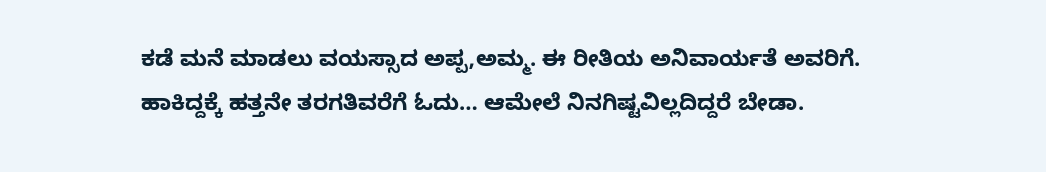ಕಡೆ ಮನೆ ಮಾಡಲು ವಯಸ್ಸಾದ ಅಪ್ಪ,ಅಮ್ಮ. ಈ ರೀತಿಯ ಅನಿವಾರ್ಯತೆ ಅವರಿಗೆ.
ಹಾಕಿದ್ದಕ್ಕೆ ಹತ್ತನೇ ತರಗತಿವರೆಗೆ ಓದು… ಆಮೇಲೆ ನಿನಗಿಷ್ಟವಿಲ್ಲದಿದ್ದರೆ ಬೇಡಾ.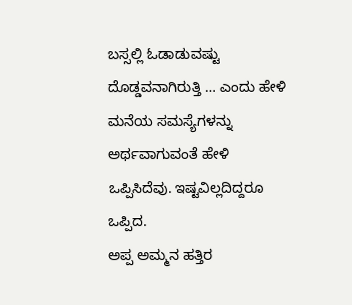ಬಸ್ಸಲ್ಲಿ ಓಡಾಡುವಷ್ಟು ದೊಡ್ಡವನಾಗಿರುತ್ತಿ … ಎಂದು ಹೇಳಿ ಮನೆಯ ಸಮಸ್ಯೆಗಳನ್ನು ಅರ್ಥವಾಗುವಂತೆ ಹೇಳಿ ಒಪ್ಪಿಸಿದೆವು. ಇಷ್ಟವಿಲ್ಲದಿದ್ದರೂ ಒಪ್ಪಿದ.
ಅಪ್ಪ ಅಮ್ಮನ ಹತ್ತಿರ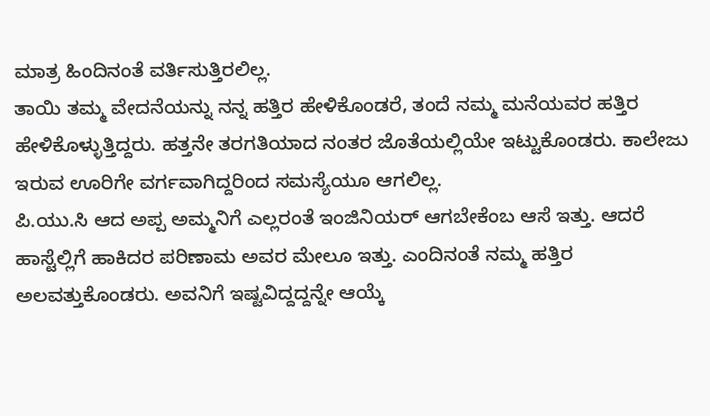ಮಾತ್ರ ಹಿಂದಿನಂತೆ ವರ್ತಿಸುತ್ತಿರಲಿಲ್ಲ.
ತಾಯಿ ತಮ್ಮ ವೇದನೆಯನ್ನು ನನ್ನ ಹತ್ತಿರ ಹೇಳಿಕೊಂಡರೆ, ತಂದೆ ನಮ್ಮ ಮನೆಯವರ ಹತ್ತಿರ ಹೇಳಿಕೊಳ್ಳುತ್ತಿದ್ದರು. ಹತ್ತನೇ ತರಗತಿಯಾದ ನಂತರ ಜೊತೆಯಲ್ಲಿಯೇ ಇಟ್ಟುಕೊಂಡರು. ಕಾಲೇಜು ಇರುವ ಊರಿಗೇ ವರ್ಗವಾಗಿದ್ದರಿಂದ ಸಮಸ್ಯೆಯೂ ಆಗಲಿಲ್ಲ.
ಪಿ.ಯು.ಸಿ ಆದ ಅಪ್ಪ ಅಮ್ಮನಿಗೆ ಎಲ್ಲರಂತೆ ಇಂಜಿನಿಯರ್ ಆಗಬೇಕೆಂಬ ಆಸೆ ಇತ್ತು. ಆದರೆ ಹಾಸ್ಟೆಲ್ಲಿಗೆ ಹಾಕಿದರ ಪರಿಣಾಮ ಅವರ ಮೇಲೂ ಇತ್ತು. ಎಂದಿನಂತೆ ನಮ್ಮ ಹತ್ತಿರ ಅಲವತ್ತುಕೊಂಡರು. ಅವನಿಗೆ ಇಷ್ಟವಿದ್ದದ್ದನ್ನೇ ಆಯ್ಕೆ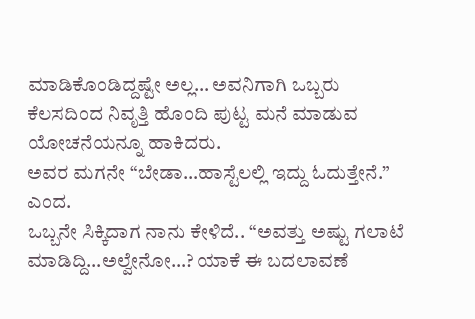ಮಾಡಿಕೊಂಡಿದ್ದಷ್ಟೇ ಅಲ್ಲ… ಅವನಿಗಾಗಿ ಒಬ್ಬರು ಕೆಲಸದಿಂದ ನಿವೃತ್ತಿ ಹೊಂದಿ ಪುಟ್ಟ ಮನೆ ಮಾಡುವ ಯೋಚನೆಯನ್ನೂ ಹಾಕಿದರು.
ಅವರ ಮಗನೇ “ಬೇಡಾ…ಹಾಸ್ಟೆಲಲ್ಲಿ ಇದ್ದು ಓದುತ್ತೇನೆ.” ಎಂದ.
ಒಬ್ಬನೇ ಸಿಕ್ಕಿದಾಗ ನಾನು ಕೇಳಿದೆ.. “ಅವತ್ತು ಅಷ್ಟು ಗಲಾಟೆ ಮಾಡಿದ್ದಿ…ಅಲ್ವೇನೋ…? ಯಾಕೆ ಈ ಬದಲಾವಣೆ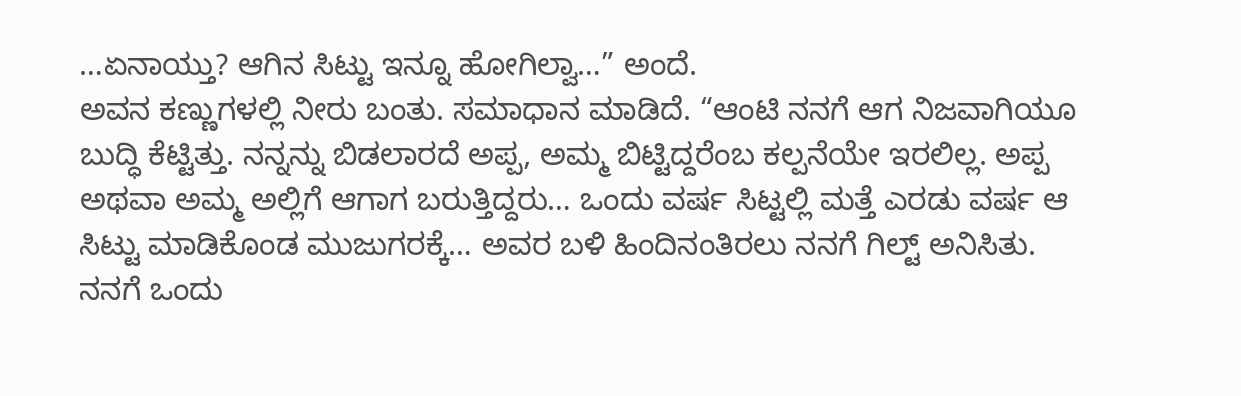…ಏನಾಯ್ತು? ಆಗಿನ ಸಿಟ್ಟು ಇನ್ನೂ ಹೋಗಿಲ್ವಾ…” ಅಂದೆ.
ಅವನ ಕಣ್ಣುಗಳಲ್ಲಿ ನೀರು ಬಂತು. ಸಮಾಧಾನ ಮಾಡಿದೆ. “ಆಂಟಿ ನನಗೆ ಆಗ ನಿಜವಾಗಿಯೂ ಬುದ್ಧಿ ಕೆಟ್ಟಿತ್ತು. ನನ್ನನ್ನು ಬಿಡಲಾರದೆ ಅಪ್ಪ, ಅಮ್ಮ ಬಿಟ್ಟಿದ್ದರೆಂಬ ಕಲ್ಪನೆಯೇ ಇರಲಿಲ್ಲ. ಅಪ್ಪ ಅಥವಾ ಅಮ್ಮ ಅಲ್ಲಿಗೆ ಆಗಾಗ ಬರುತ್ತಿದ್ದರು… ಒಂದು ವರ್ಷ ಸಿಟ್ಟಲ್ಲಿ ಮತ್ತೆ ಎರಡು ವರ್ಷ ಆ ಸಿಟ್ಟು ಮಾಡಿಕೊಂಡ ಮುಜುಗರಕ್ಕೆ… ಅವರ ಬಳಿ ಹಿಂದಿನಂತಿರಲು ನನಗೆ ಗಿಲ್ಟ್ ಅನಿಸಿತು.
ನನಗೆ ಒಂದು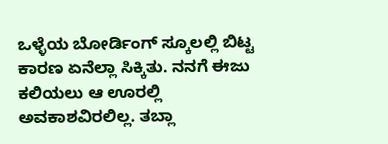ಒಳ್ಳೆಯ ಬೋರ್ಡಿಂಗ್ ಸ್ಕೂಲಲ್ಲಿ ಬಿಟ್ಟ ಕಾರಣ ಏನೆಲ್ಲಾ ಸಿಕ್ಕಿತು. ನನಗೆ ಈಜು ಕಲಿಯಲು ಆ ಊರಲ್ಲಿ ಅವಕಾಶವಿರಲಿಲ್ಲ. ತಬ್ಲಾ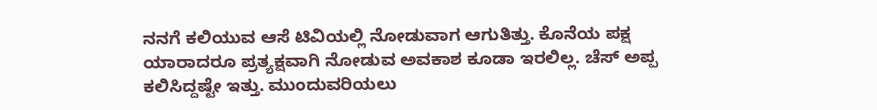ನನಗೆ ಕಲಿಯುವ ಆಸೆ ಟಿವಿಯಲ್ಲಿ ನೋಡುವಾಗ ಆಗುತಿತ್ತು. ಕೊನೆಯ ಪಕ್ಷ ಯಾರಾದರೂ ಪ್ರತ್ಯಕ್ಷವಾಗಿ ನೋಡುವ ಅವಕಾಶ ಕೂಡಾ ಇರಲಿಲ್ಲ. ಚೆಸ್ ಅಪ್ಪ ಕಲಿಸಿದ್ದಷ್ಟೇ ಇತ್ತು. ಮುಂದುವರಿಯಲು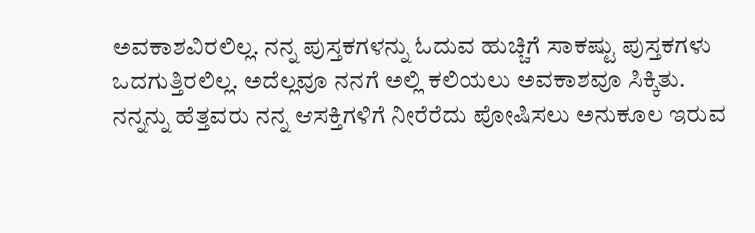ಅವಕಾಶವಿರಲಿಲ್ಲ. ನನ್ನ ಪುಸ್ತಕಗಳನ್ನು ಓದುವ ಹುಚ್ಚಿಗೆ ಸಾಕಷ್ಟು ಪುಸ್ತಕಗಳು ಒದಗುತ್ತಿರಲಿಲ್ಲ. ಅದೆಲ್ಲವೂ ನನಗೆ ಅಲ್ಲಿ ಕಲಿಯಲು ಅವಕಾಶವೂ ಸಿಕ್ಕಿತು. ನನ್ನನ್ನು ಹೆತ್ತವರು ನನ್ನ ಆಸಕ್ತಿಗಳಿಗೆ ನೀರೆರೆದು ಪೋಷಿಸಲು ಅನುಕೂಲ ಇರುವ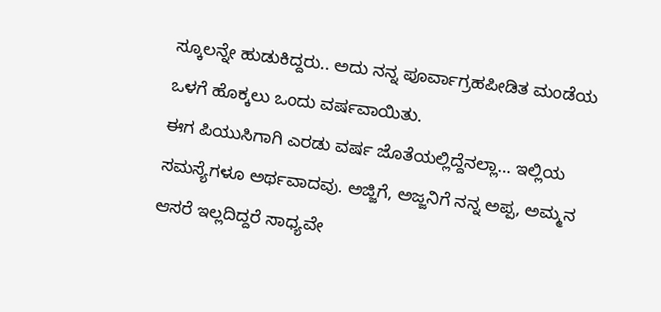ಸ್ಕೂಲನ್ನೇ ಹುಡುಕಿದ್ದರು.. ಅದು ನನ್ನ ಪೂರ್ವಾಗ್ರಹಪೀಡಿತ ಮಂಡೆಯ ಒಳಗೆ ಹೊಕ್ಕಲು ಒಂದು ವರ್ಷವಾಯಿತು.
ಈಗ ಪಿಯುಸಿಗಾಗಿ ಎರಡು ವರ್ಷ ಜೊತೆಯಲ್ಲಿದ್ದೆನಲ್ಲಾ… ಇಲ್ಲಿಯ ಸಮಸ್ಯೆಗಳೂ ಅರ್ಥವಾದವು. ಅಜ್ಜಿಗೆ, ಅಜ್ಜನಿಗೆ ನನ್ನ ಅಪ್ಪ, ಅಮ್ಮನ ಆಸರೆ ಇಲ್ಲದಿದ್ದರೆ ಸಾಧ್ಯವೇ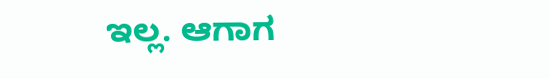ಇಲ್ಲ. ಆಗಾಗ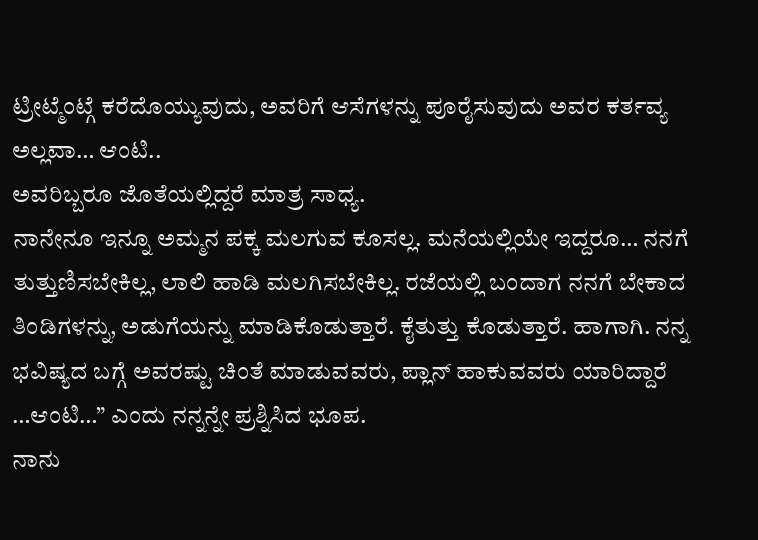ಟ್ರೀಟ್ಮೆಂಟ್ಗೆ ಕರೆದೊಯ್ಯುವುದು, ಅವರಿಗೆ ಆಸೆಗಳನ್ನು ಪೂರೈಸುವುದು ಅವರ ಕರ್ತವ್ಯ ಅಲ್ಲವಾ… ಆಂಟಿ..
ಅವರಿಬ್ಬರೂ ಜೊತೆಯಲ್ಲಿದ್ದರೆ ಮಾತ್ರ ಸಾಧ್ಯ.
ನಾನೇನೂ ಇನ್ನೂ ಅಮ್ಮನ ಪಕ್ಕ ಮಲಗುವ ಕೂಸಲ್ಲ. ಮನೆಯಲ್ಲಿಯೇ ಇದ್ದರೂ… ನನಗೆ ತುತ್ತುಣಿಸಬೇಕಿಲ್ಲ, ಲಾಲಿ ಹಾಡಿ ಮಲಗಿಸಬೇಕಿಲ್ಲ. ರಜೆಯಲ್ಲಿ ಬಂದಾಗ ನನಗೆ ಬೇಕಾದ ತಿಂಡಿಗಳನ್ನು, ಅಡುಗೆಯನ್ನು ಮಾಡಿಕೊಡುತ್ತಾರೆ. ಕೈತುತ್ತು ಕೊಡುತ್ತಾರೆ. ಹಾಗಾಗಿ. ನನ್ನ ಭವಿಷ್ಯದ ಬಗ್ಗೆ ಅವರಷ್ಟು ಚಿಂತೆ ಮಾಡುವವರು, ಪ್ಲಾನ್ ಹಾಕುವವರು ಯಾರಿದ್ದಾರೆ …ಆಂಟಿ…” ಎಂದು ನನ್ನನ್ನೇ ಪ್ರಶ್ನಿಸಿದ ಭೂಪ.
ನಾನು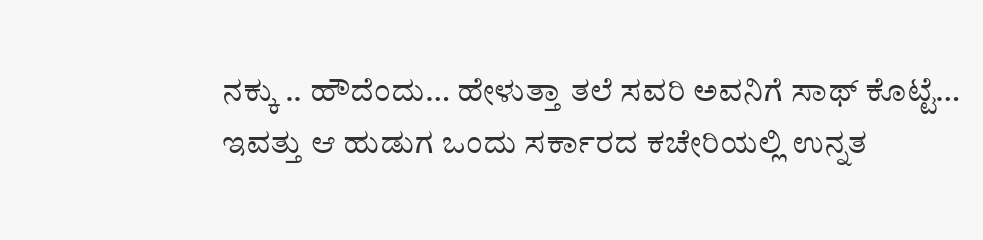ನಕ್ಕು .. ಹೌದೆಂದು… ಹೇಳುತ್ತಾ ತಲೆ ಸವರಿ ಅವನಿಗೆ ಸಾಥ್ ಕೊಟ್ಟೆ…
ಇವತ್ತು ಆ ಹುಡುಗ ಒಂದು ಸರ್ಕಾರದ ಕಚೇರಿಯಲ್ಲಿ ಉನ್ನತ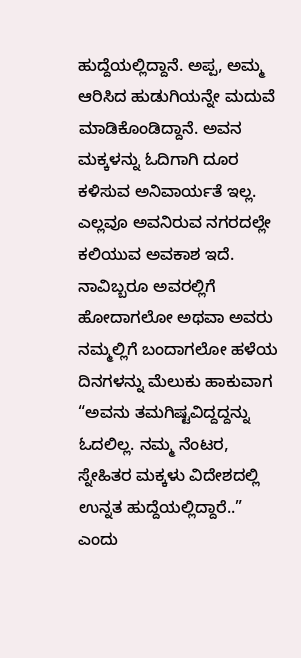ಹುದ್ದೆಯಲ್ಲಿದ್ದಾನೆ. ಅಪ್ಪ, ಅಮ್ಮ ಆರಿಸಿದ ಹುಡುಗಿಯನ್ನೇ ಮದುವೆ ಮಾಡಿಕೊಂಡಿದ್ದಾನೆ. ಅವನ ಮಕ್ಕಳನ್ನು ಓದಿಗಾಗಿ ದೂರ ಕಳಿಸುವ ಅನಿವಾರ್ಯತೆ ಇಲ್ಲ. ಎಲ್ಲವೂ ಅವನಿರುವ ನಗರದಲ್ಲೇ ಕಲಿಯುವ ಅವಕಾಶ ಇದೆ.
ನಾವಿಬ್ಬರೂ ಅವರಲ್ಲಿಗೆ ಹೋದಾಗಲೋ ಅಥವಾ ಅವರು ನಮ್ಮಲ್ಲಿಗೆ ಬಂದಾಗಲೋ ಹಳೆಯ ದಿನಗಳನ್ನು ಮೆಲುಕು ಹಾಕುವಾಗ “ಅವನು ತಮಗಿಷ್ಟವಿದ್ದದ್ದನ್ನು ಓದಲಿಲ್ಲ. ನಮ್ಮ ನೆಂಟರ, ಸ್ನೇಹಿತರ ಮಕ್ಕಳು ವಿದೇಶದಲ್ಲಿ ಉನ್ನತ ಹುದ್ದೆಯಲ್ಲಿದ್ದಾರೆ..” ಎಂದು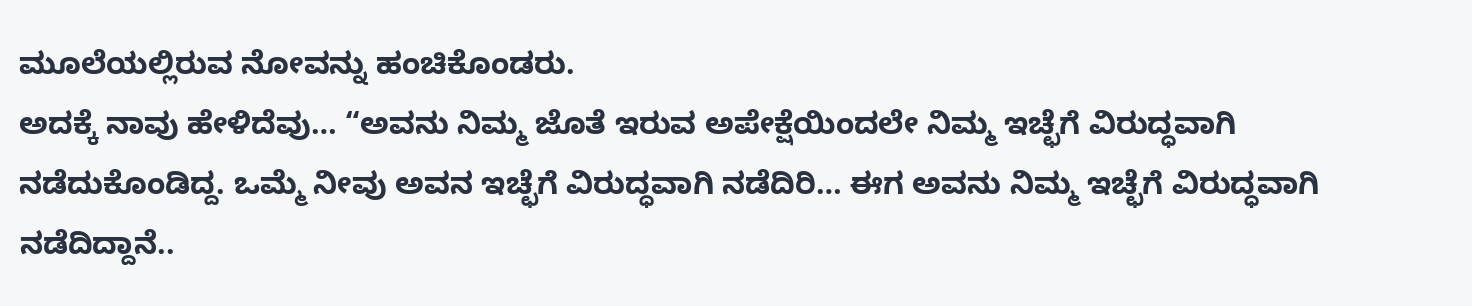ಮೂಲೆಯಲ್ಲಿರುವ ನೋವನ್ನು ಹಂಚಿಕೊಂಡರು.
ಅದಕ್ಕೆ ನಾವು ಹೇಳಿದೆವು… “ಅವನು ನಿಮ್ಮ ಜೊತೆ ಇರುವ ಅಪೇಕ್ಷೆಯಿಂದಲೇ ನಿಮ್ಮ ಇಚ್ಛೆಗೆ ವಿರುದ್ಧವಾಗಿ ನಡೆದುಕೊಂಡಿದ್ದ. ಒಮ್ಮೆ ನೀವು ಅವನ ಇಚ್ಛೆಗೆ ವಿರುದ್ಧವಾಗಿ ನಡೆದಿರಿ… ಈಗ ಅವನು ನಿಮ್ಮ ಇಚ್ಛೆಗೆ ವಿರುದ್ಧವಾಗಿ ನಡೆದಿದ್ದಾನೆ..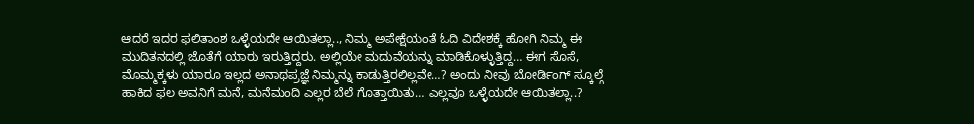ಆದರೆ ಇದರ ಫಲಿತಾಂಶ ಒಳ್ಳೆಯದೇ ಆಯಿತಲ್ಲಾ.., ನಿಮ್ಮ ಅಪೇಕ್ಷೆಯಂತೆ ಓದಿ ವಿದೇಶಕ್ಕೆ ಹೋಗಿ ನಿಮ್ಮ ಈ ಮುದಿತನದಲ್ಲಿ ಜೊತೆಗೆ ಯಾರು ಇರುತ್ತಿದ್ದರು. ಅಲ್ಲಿಯೇ ಮದುವೆಯನ್ನು ಮಾಡಿಕೊಳ್ಳುತ್ತಿದ್ದ… ಈಗ ಸೊಸೆ, ಮೊಮ್ಮಕ್ಕಳು ಯಾರೂ ಇಲ್ಲದ ಅನಾಥಪ್ರಜ್ಞೆ ನಿಮ್ಮನ್ನು ಕಾಡುತ್ತಿರಲಿಲ್ಲವೇ…? ಅಂದು ನೀವು ಬೋರ್ಡಿಂಗ್ ಸ್ಕೂಲ್ಗೆ ಹಾಕಿದ ಫಲ ಅವನಿಗೆ ಮನೆ, ಮನೆಮಂದಿ ಎಲ್ಲರ ಬೆಲೆ ಗೊತ್ತಾಯಿತು… ಎಲ್ಲವೂ ಒಳ್ಳೆಯದೇ ಆಯಿತಲ್ಲಾ..?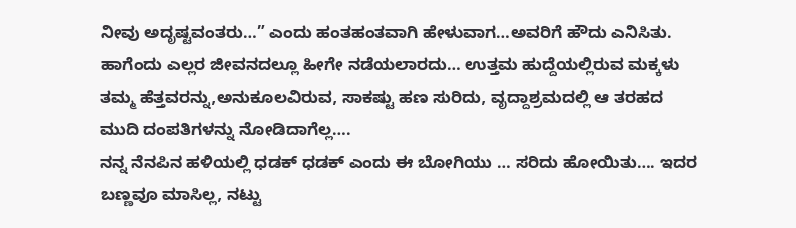ನೀವು ಅದೃಷ್ಟವಂತರು…” ಎಂದು ಹಂತಹಂತವಾಗಿ ಹೇಳುವಾಗ…ಅವರಿಗೆ ಹೌದು ಎನಿಸಿತು.
ಹಾಗೆಂದು ಎಲ್ಲರ ಜೀವನದಲ್ಲೂ ಹೀಗೇ ನಡೆಯಲಾರದು… ಉತ್ತಮ ಹುದ್ದೆಯಲ್ಲಿರುವ ಮಕ್ಕಳು ತಮ್ಮ ಹೆತ್ತವರನ್ನು,ಅನುಕೂಲವಿರುವ, ಸಾಕಷ್ಟು ಹಣ ಸುರಿದು, ವೃದ್ದಾಶ್ರಮದಲ್ಲಿ ಆ ತರಹದ ಮುದಿ ದಂಪತಿಗಳನ್ನು ನೋಡಿದಾಗೆಲ್ಲ….
ನನ್ನ ನೆನಪಿನ ಹಳಿಯಲ್ಲಿ ಧಡಕ್ ಧಡಕ್ ಎಂದು ಈ ಬೋಗಿಯು … ಸರಿದು ಹೋಯಿತು…. ಇದರ ಬಣ್ಣವೂ ಮಾಸಿಲ್ಲ, ನಟ್ಟು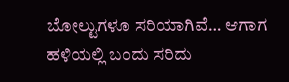ಬೋಲ್ಟುಗಳೂ ಸರಿಯಾಗಿವೆ… ಆಗಾಗ ಹಳಿಯಲ್ಲಿ ಬಂದು ಸರಿದು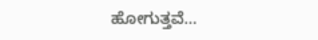ಹೋಗುತ್ತವೆ…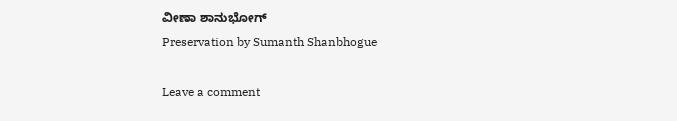ವೀಣಾ ಶಾನುಭೋಗ್
Preservation by Sumanth Shanbhogue

Leave a comment